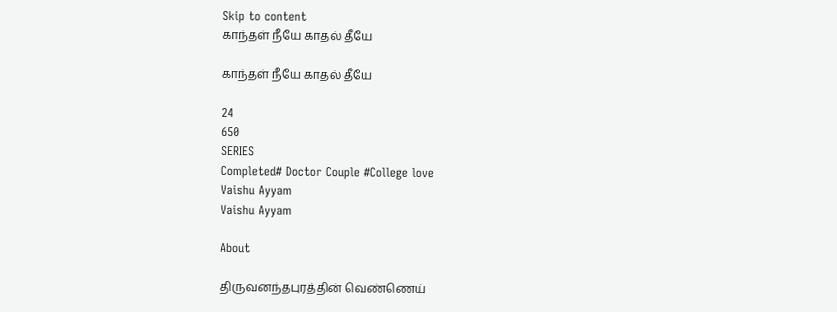Skip to content
காந்தள் நீயே காதல் தீயே

காந்தள் நீயே காதல் தீயே

24
650
SERIES
Completed# Doctor Couple #College love
Vaishu Ayyam
Vaishu Ayyam

About

திருவனந்தபுரத்தின் வெண்ணெய்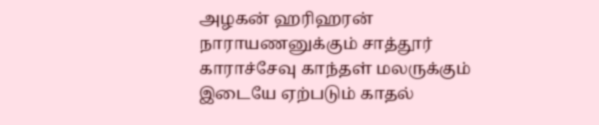அழகன் ஹரிஹரன் நாராயணனுக்கும் சாத்தூர் காராச்சேவு காந்தள் மலருக்கும் இடையே ஏற்படும் காதல்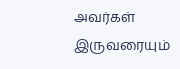அவர்கள் இருவரையும்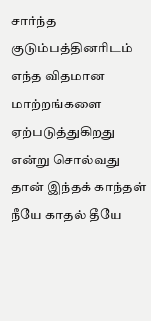சார்ந்த குடும்பத்தினரிடம் எந்த விதமான மாற்றங்களை ஏற்படுத்துகிறது என்று சொல்வது தான் இந்தக் காந்தள் நீயே காதல் தீயே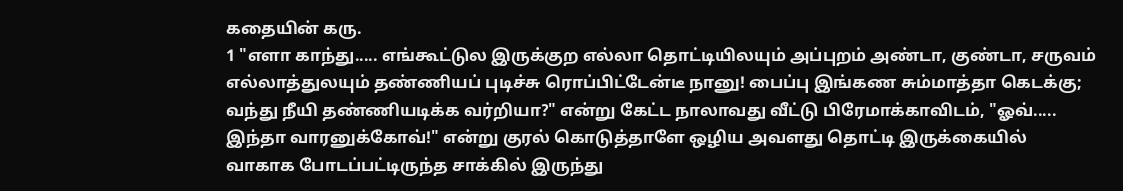கதையின் கரு.
1 "எளா காந்து..... எங்கூட்டுல இருக்குற எல்லா தொட்டியிலயும் அப்புறம் அண்டா, குண்டா, சருவம் எல்லாத்துலயும் தண்ணியப் புடிச்சு ரொப்பிட்டேன்டீ நானு! பைப்பு இங்கண சும்மாத்தா கெடக்கு; வந்து நீயி தண்ணியடிக்க வர்றியா?" என்று கேட்ட நாலாவது வீட்டு பிரேமாக்காவிடம், "ஓவ்..... இந்தா வாரனுக்கோவ்!" என்று குரல் கொடுத்தாளே ஒழிய அவளது தொட்டி இருக்கையில் வாகாக போடப்பட்டிருந்த சாக்கில் இருந்து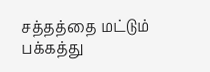சத்தத்தை மட்டும் பக்கத்து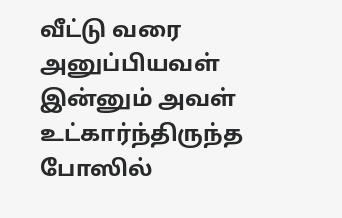வீட்டு வரை அனுப்பியவள் இன்னும் அவள் உட்கார்ந்திருந்த போஸில்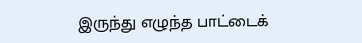இருந்து எழுந்த பாட்டைக்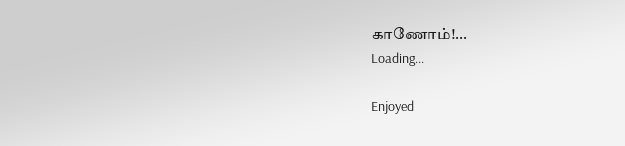காணோம்!...
Loading...

Enjoyed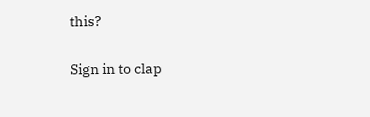this?

Sign in to clap